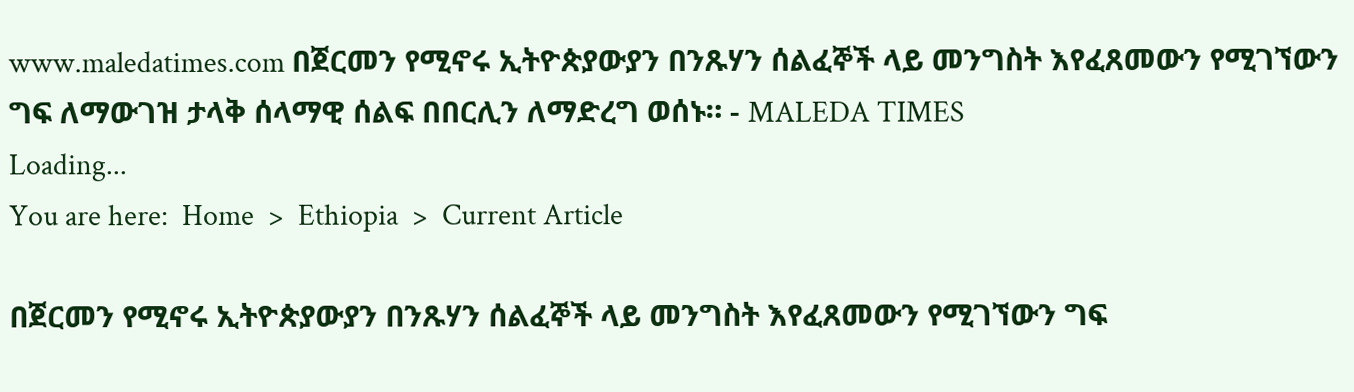www.maledatimes.com በጀርመን የሚኖሩ ኢትዮጵያውያን በንጹሃን ሰልፈኞች ላይ መንግስት እየፈጸመውን የሚገኘውን ግፍ ለማውገዝ ታላቅ ሰላማዊ ሰልፍ በበርሊን ለማድረግ ወሰኑ። - MALEDA TIMES
Loading...
You are here:  Home  >  Ethiopia  >  Current Article

በጀርመን የሚኖሩ ኢትዮጵያውያን በንጹሃን ሰልፈኞች ላይ መንግስት እየፈጸመውን የሚገኘውን ግፍ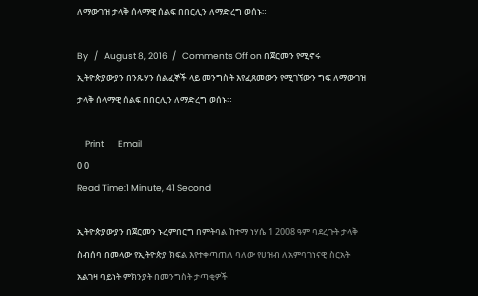ለማውገዝ ታላቅ ሰላማዊ ሰልፍ በበርሊን ለማድረግ ወሰኑ።

By   /   August 8, 2016  /   Comments Off on በጀርመን የሚኖሩ ኢትዮጵያውያን በንጹሃን ሰልፈኞች ላይ መንግስት እየፈጸመውን የሚገኘውን ግፍ ለማውገዝ ታላቅ ሰላማዊ ሰልፍ በበርሊን ለማድረግ ወሰኑ።

    Print       Email
0 0
Read Time:1 Minute, 41 Second

ኢትዮጵያውያን በጀርመን ኑረምበርግ በምትባል ከተማ ነሃሴ 1 2008 ዓም ባደረጉት ታላቅ ስብሰባ በመላው የኢትዮጵያ ክፍል እየተቀጣጠለ ባለው የሀዝብ ለአምባገነናዊ ስርአት አልገዛ ባይነት ምክንያት በመንግስት ታጣቂዎች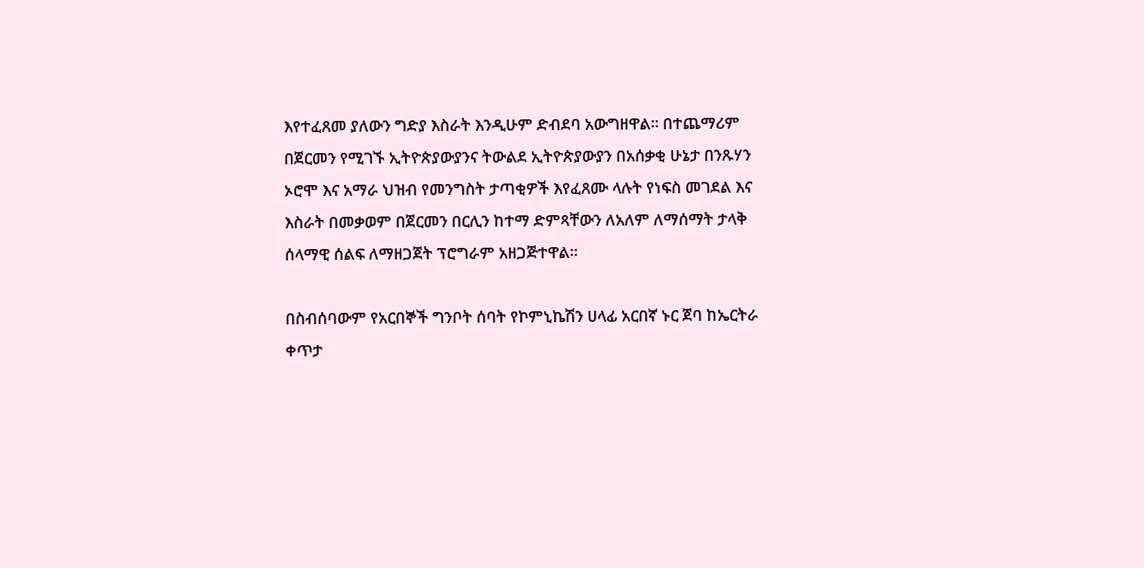እየተፈጸመ ያለውን ግድያ እስራት እንዲሁም ድብደባ አውግዘዋል። በተጨማሪም በጀርመን የሚገኙ ኢትዮጵያውያንና ትውልደ ኢትዮጵያውያን በአሰቃቂ ሁኔታ በንጹሃን ኦሮሞ እና አማራ ህዝብ የመንግስት ታጣቂዎች እየፈጸሙ ላሉት የነፍስ መገደል እና እስራት በመቃወም በጀርመን በርሊን ከተማ ድምጻቸውን ለአለም ለማሰማት ታላቅ ሰላማዊ ሰልፍ ለማዘጋጀት ፕሮግራም አዘጋጅተዋል።

በስብሰባውም የአርበኞች ግንቦት ሰባት የኮምኒኬሽን ሀላፊ አርበኛ ኑር ጀባ ከኤርትራ ቀጥታ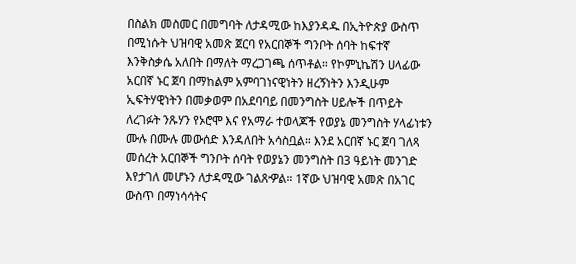በስልክ መስመር በመግባት ለታዳሚው ከእያንዳዱ በኢትዮጵያ ውስጥ በሚነሱት ህዝባዊ አመጽ ጀርባ የአርበኞች ግንቦት ሰባት ከፍተኛ እንቅስቃሴ አለበት በማለት ማረጋገጫ ሰጥቶል። የኮምኒኬሽን ሀላፊው አርበኛ ኑር ጀባ በማከልም አምባገነናዊነትን ዘረኝነትን እንዲሁም ኢፍትሃዊነትን በመቃወም በአደባባይ በመንግስት ሀይሎች በጥይት ለረገፉት ንጹሃን የኦሮሞ እና የአማራ ተወላጆች የወያኔ መንግስት ሃላፊነቱን ሙሉ በሙሉ መውሰድ እንዳለበት አሳስቧል። እንደ አርበኛ ኑር ጀባ ገለጻ መሰረት አርበኞች ግንቦት ሰባት የወያኔን መንግስት በ3 ዓይነት መንገድ እየታገለ መሆኑን ለታዳሚው ገልጸዏል። 1ኛው ህዝባዊ አመጽ በአገር ውስጥ በማነሳሳትና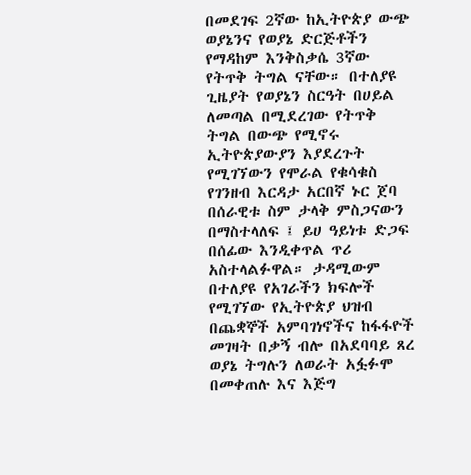በመደገፍ 2ኛው ከኢትዮጵያ ውጭ ወያኔንና የወያኔ ድርጅቶችን የማዳከም እንቅስቃሴ 3ኛው የትጥቅ ትግል ናቸው። በተለያዩ ጊዜያት የወያኔን ስርዓት በሀይል ለመጣል በሚደረገው የትጥቅ ትግል በውጭ የሚኖሩ ኢትዮጵያውያን እያደረጉት የሚገኘውን የሞራል የቁሳቁስ የገንዘብ እርዳታ አርበኛ ኑር ጀባ በሰራዊቱ ስም ታላቅ ምስጋናውን በማስተላለፍ ፤ ይሀ ዓይነቱ ድጋፍ በሰፊው እንዲቀጥል ጥሪ አስተላልፉዋል። ታዳሚውም በተለያዩ የአገራችን ክፍሎች
የሚገኘው የኢትዮጵያ ህዝብ በጨቋኞች አምባገነኖችና ከፋፋዮች መገዛት በቃኝ ብሎ በአደባባይ ጸረ ወያኔ ትግሉን ለወራት አፏፉሞ በመቀጠሉ እና እጅግ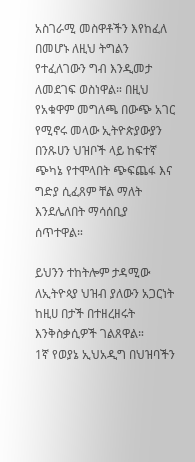አስገራሚ መስዋቶችን እየከፈለ በመሆኑ ለዚህ ትግልን የተፈለገውን ግብ እንዲመታ ለመደገፍ ወስነዋል። በዚህ የአቁዋም መግለጫ በውጭ አገር የሚኖሩ መላው ኢትዮጵያውያን በንጹሀን ህዝቦች ላይ ከፍተኛ ጭካኔ የተሞላበት ጭፍጨፋ እና ግድያ ሲፈጸም ቸል ማለት እንደሌለበት ማሳሰቢያ ሰጥተዋል።

ይህንን ተከትሎም ታዳሚው ለኢትዮጳያ ህዝብ ያለውን አጋርነት ከዚሀ በታች በተዘረዘሩት እንቅስቃሲዎች ገልጸዋል።
1ኛ የወያኔ ኢህአዲግ በህዝባችን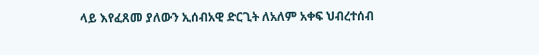ላይ እየፈጸመ ያለውን ኢሰብአዊ ድርጊት ለአለም አቀፍ ህብረተሰብ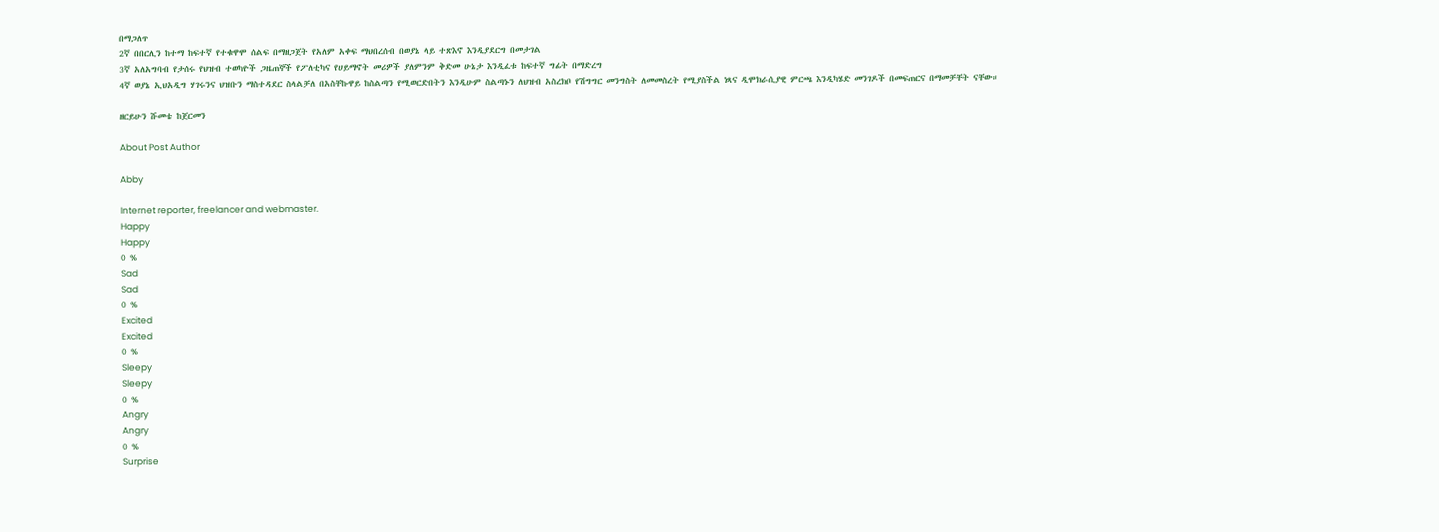በማጋለጥ
2ኛ በበርሊን ከተማ ከፍተኛ የተቁዋሞ ሰልፍ በማዘጋጀት የአለም አቀፍ ማህበረሰብ በወያኔ ላይ ተጽእኖ እንዲያደርግ በመታገል
3ኛ አለአግባብ የታሰሩ የህዝብ ተወካዮች ጋዜጠኞች የፖለቲካና የሀይማኖት መሪዎች ያለምንም ቅድመ ሁኔታ እንዲፈቱ ከፍተኛ ግፊት በማድረግ
4ኛ ወያኔ ኢህአዲግ ሃገሩንና ህዝቡን ማስተዳደር ስላልቻለ በአስቸኩዋይ ከስልጣን የሚወርድበትን እንዲሁም ስልጣኑን ለህዝብ አስረክቦ የሽግግር መንግስት ለመመስረት የሚያስችል ነጻና ዲሞክራሲያዊ ምርጫ እንዲካሄድ መንገዶች በመፍጠርና በማመቻቸት ናቸው።

ዘርይሁን ሹመቴ ከጀርመን

About Post Author

Abby

Internet reporter, freelancer and webmaster.
Happy
Happy
0 %
Sad
Sad
0 %
Excited
Excited
0 %
Sleepy
Sleepy
0 %
Angry
Angry
0 %
Surprise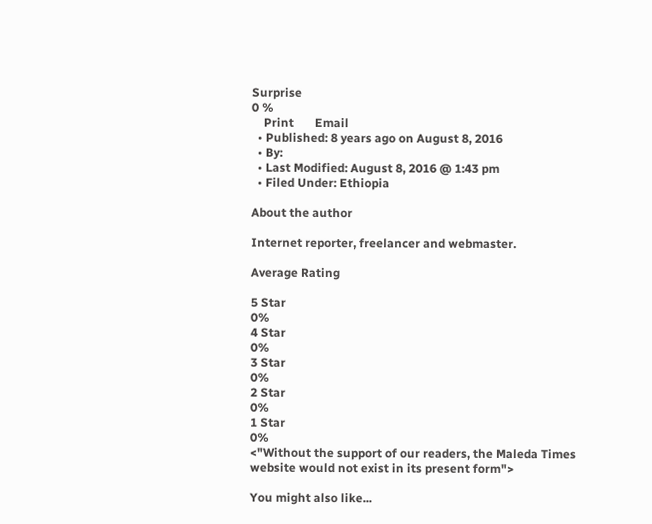Surprise
0 %
    Print       Email
  • Published: 8 years ago on August 8, 2016
  • By:
  • Last Modified: August 8, 2016 @ 1:43 pm
  • Filed Under: Ethiopia

About the author

Internet reporter, freelancer and webmaster.

Average Rating

5 Star
0%
4 Star
0%
3 Star
0%
2 Star
0%
1 Star
0%
<"Without the support of our readers, the Maleda Times website would not exist in its present form">

You might also like...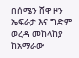በሰሜን ሸዋ ዞን ኤፍራታ እና ግድም ወረዳ መከላከያ ከአማራው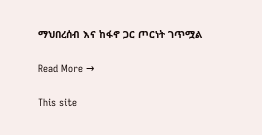ማህበረሰብ እና ከፋኖ ጋር ጦርነት ገጥሟል

Read More →

This site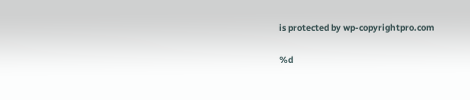is protected by wp-copyrightpro.com

%d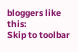bloggers like this:
Skip to toolbar